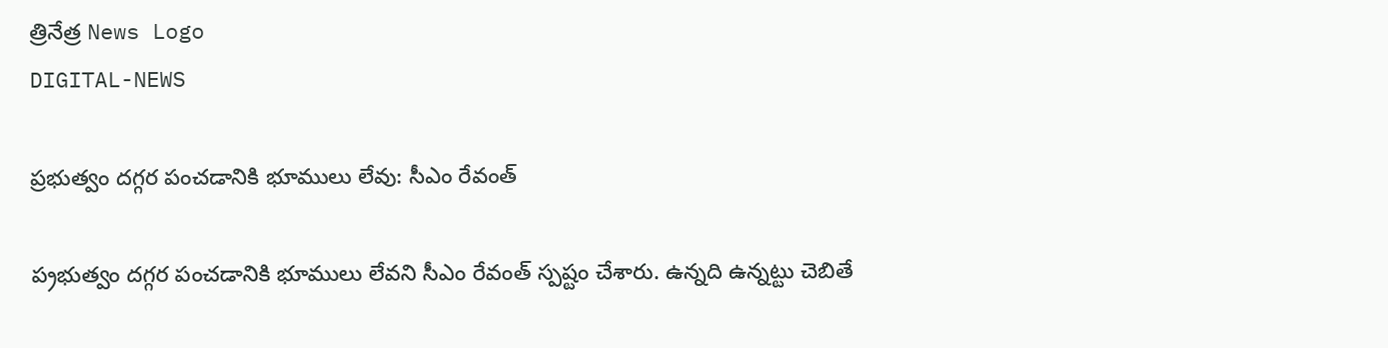త్రినేత్ర News Logo
DIGITAL-NEWS

ప్రభుత్వం దగ్గర పంచడానికి భూములు లేవు: సీఎం రేవంత్‌

ప‌్ర‌భుత్వం ద‌గ్గ‌ర పంచ‌డానికి భూములు లేవ‌ని సీఎం రేవంత్ స్ప‌ష్టం చేశారు. ఉన్న‌ది ఉన్న‌ట్టు చెబితే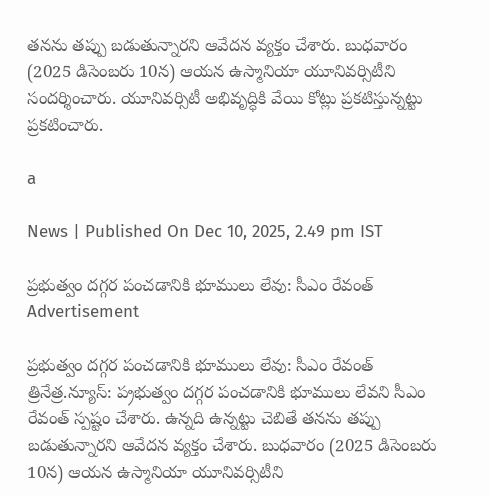త‌న‌ను త‌ప్పు బ‌డుతున్నార‌ని ఆవేద‌న వ్య‌క్తం చేశారు. బుధ‌వారం (2025 డిసెంబ‌రు 10న‌) ఆయ‌న ఉస్మానియా యూనివ‌ర్సిటీని సంద‌ర్శించారు. యూనివ‌ర్సిటీ అభివృద్ధికి వేయి కోట్లు ప్ర‌క‌టిస్తున్న‌ట్టు ప్ర‌క‌టించారు.

a

News | Published On Dec 10, 2025, 2.49 pm IST

ప్రభుత్వం దగ్గర పంచడానికి భూములు లేవు: సీఎం రేవంత్‌
Advertisement

ప్రభుత్వం దగ్గర పంచడానికి భూములు లేవు: సీఎం రేవంత్‌
త్రినేత్ర‌.న్యూస్‌: ప‌్ర‌భుత్వం ద‌గ్గ‌ర పంచ‌డానికి భూములు లేవ‌ని సీఎం రేవంత్ స్ప‌ష్టం చేశారు. ఉన్న‌ది ఉన్న‌ట్టు చెబితే త‌న‌ను త‌ప్పు బ‌డుతున్నార‌ని ఆవేద‌న వ్య‌క్తం చేశారు. బుధ‌వారం (2025 డిసెంబ‌రు 10న‌) ఆయ‌న ఉస్మానియా యూనివ‌ర్సిటీని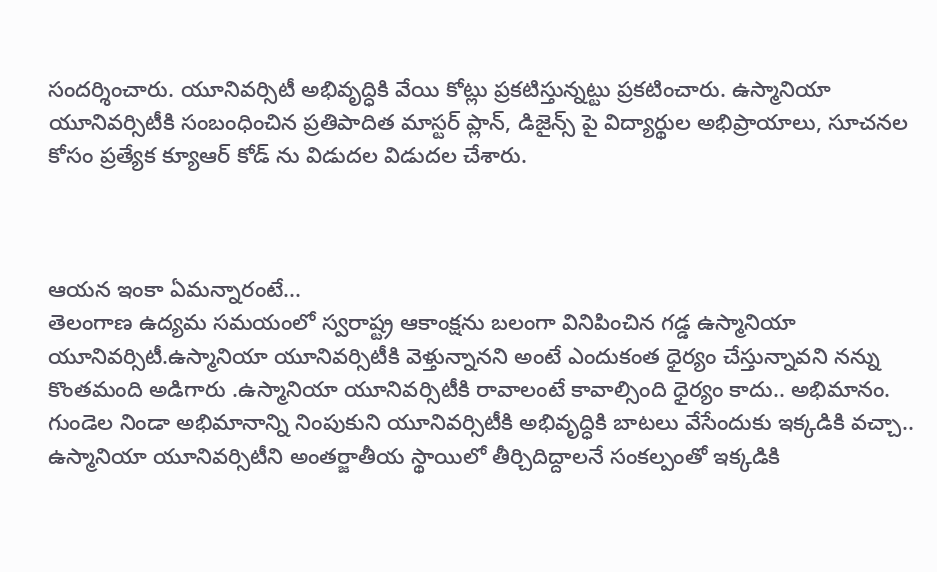సంద‌ర్శించారు. యూనివ‌ర్సిటీ అభివృద్ధికి వేయి కోట్లు ప్ర‌క‌టిస్తున్న‌ట్టు ప్ర‌క‌టించారు. ఉస్మానియా యూనివర్సిటీకి సంబంధించిన ప్రతిపాదిత మాస్టర్ ప్లాన్, డిజైన్స్ పై విద్యార్థుల అభిప్రాయాలు, సూచనల కోసం ప్రత్యేక క్యూఆర్ కోడ్ ను విడుదల విడుద‌ల చేశారు.



ఆయ‌న ఇంకా ఏమ‌న్నారంటే...
తెలంగాణ ఉద్యమ సమయంలో స్వరాష్ట్ర ఆకాంక్షను బలంగా వినిపించిన గడ్డ ఉస్మానియా యూనివర్సిటీ.ఉస్మానియా యూనివర్సిటీకి వెళ్తున్నానని అంటే ఎందుకంత ధైర్యం చేస్తున్నావని నన్ను కొంతమంది అడిగారు .ఉస్మానియా యూనివర్సిటీకి రావాలంటే కావాల్సింది ధైర్యం కాదు.. అభిమానం. గుండెల నిండా అభిమానాన్ని నింపుకుని యూనివర్సిటీకి అభివృద్ధికి బాటలు వేసేందుకు ఇక్కడికి వచ్చా.. ఉస్మానియా యూనివర్సిటీని అంతర్జాతీయ స్థాయిలో తీర్చిదిద్దాలనే సంకల్పంతో ఇక్కడికి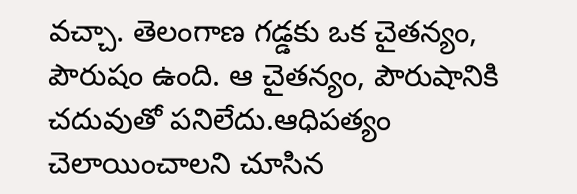వచ్చా. తెలంగాణ గడ్డకు ఒక చైతన్యం, పౌరుషం ఉంది. ఆ చైతన్యం, పౌరుషానికి చదువుతో పనిలేదు.ఆధిపత్యం చెలాయించాలని చూసిన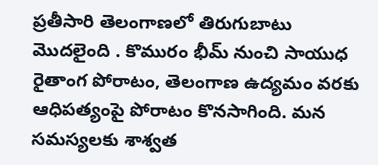ప్రతీసారి తెలంగాణలో తిరుగుబాటు మొదలైంది . కొమురం భీమ్ నుంచి సాయుధ రైతాంగ పోరాటం, తెలంగాణ ఉద్యమం వరకు ఆధిపత్యంపై పోరాటం కొనసాగింది. మన సమస్యలకు శాశ్వత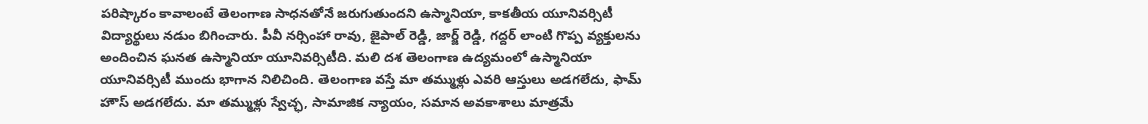పరిష్కారం కావాలంటే తెలంగాణ సాధనతోనే జరుగుతుందని ఉస్మానియా, కాకతీయ యూనివర్సిటీ విద్యార్థులు నడుం బిగించారు. పీవీ నర్సింహా రావు, జైపాల్ రెడ్డి, జార్జ్ రెడ్డి, గద్దర్ లాంటి గొప్ప వ్యక్తులను అందించిన ఘనత ఉస్మానియా యూనివర్సిటీది. మలి దశ తెలంగాణ ఉద్యమంలో ఉస్మానియా యూనివర్సిటీ ముందు భాగాన నిలిచింది. తెలంగాణ వస్తే మా తమ్ముళ్లు ఎవరి ఆస్తులు అడగలేదు, ఫామ్ హౌస్ అడగలేదు. మా తమ్ముళ్లు స్వేచ్ఛ, సామాజిక న్యాయం, సమాన అవకాశాలు మాత్రమే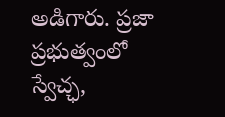అడిగారు. ప్రజా ప్రభుత్వంలో స్వేచ్ఛ,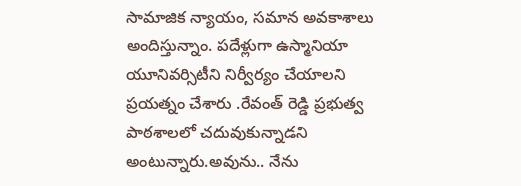సామాజిక న్యాయం, సమాన అవకాశాలు అందిస్తున్నాం. పదేళ్లుగా ఉస్మానియా యూనివర్సిటీని నిర్వీర్యం చేయాలని ప్రయత్నం చేశారు .రేవంత్ రెడ్డి ప్రభుత్వ పాఠశాలలో చదువుకున్నాడని అంటున్నారు.అవును.. నేను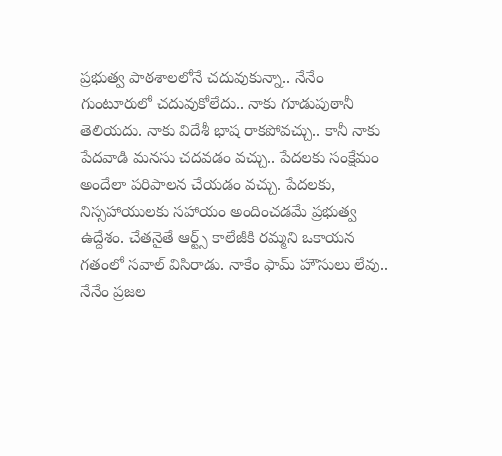ప్రభుత్వ పాఠశాలలోనే చదువుకున్నా.. నేనేం గుంటూరులో చదువుకోలేదు.. నాకు గూడుపుఠానీ తెలియదు. నాకు విదేశీ భాష రాకపోవచ్చు.. కానీ నాకు పేదవాడి మనసు చదవడం వచ్చు.. పేదలకు సంక్షేమం అందేలా పరిపాలన చేయడం వచ్చు. పేదలకు, నిస్సహాయులకు సహాయం అందించడమే ప్రభుత్వ ఉద్దేశం. చేతనైతే ఆర్ట్స్ కాలేజీకి రమ్మని ఒకాయన గతంలో సవాల్ విసిరాడు. నాకేం ఫామ్ హౌసులు లేవు.. నేనేం ప్రజల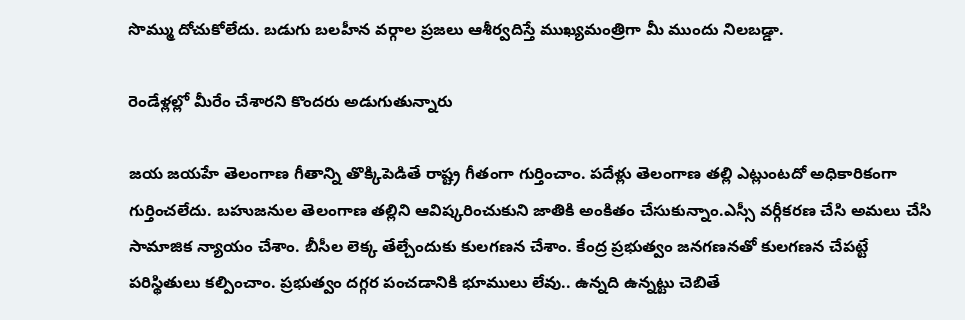సొమ్ము దోచుకోలేదు. బడుగు బలహీన వర్గాల ప్రజలు ఆశీర్వదిస్తే ముఖ్యమంత్రిగా మీ ముందు నిలబడ్డా.

రెండేళ్లల్లో మీరేం చేశారని కొందరు అడుగుతున్నారు

జయ జయహే తెలంగాణ గీతాన్ని తొక్కిపెడితే రాష్ట్ర గీతంగా గుర్తించాం. పదేళ్లు తెలంగాణ తల్లి ఎట్లుంటదో అధికారికంగా గుర్తించలేదు. బహుజనుల తెలంగాణ తల్లిని ఆవిష్కరించుకుని జాతికి అంకితం చేసుకున్నాం.ఎస్సీ వర్గీకరణ చేసి అమలు చేసి సామాజిక న్యాయం చేశాం. బీసీల లెక్క తేల్చేందుకు కులగణన చేశాం. కేంద్ర ప్రభుత్వం జనగణనతో కులగణన చేపట్టే పరిస్థితులు కల్పించాం. ప్రభుత్వం దగ్గర పంచడానికి భూములు లేవు.. ఉన్నది ఉన్నట్టు చెబితే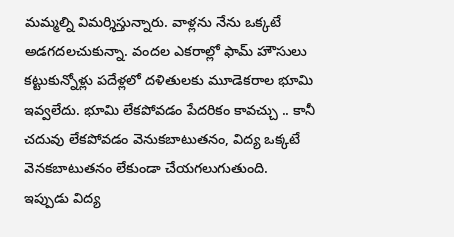మమ్మల్ని విమర్శిస్తున్నారు. వాళ్లను నేను ఒక్కటే అడగదలచుకున్నా. వందల ఎకరాల్లో ఫామ్ హౌసులు కట్టుకున్నోళ్లు పదేళ్లలో దళితులకు మూడెకరాల భూమి ఇవ్వలేదు. భూమి లేకపోవడం పేదరికం కావచ్చు .. కానీ చదువు లేకపోవడం వెనుకబాటుతనం, విద్య ఒక్కటే వెనకబాటుతనం లేకుండా చేయగలుగుతుంది. ఇప్పుడు విద్య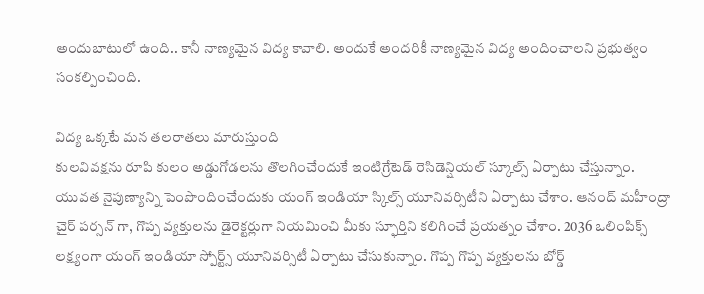అందుబాటులో ఉంది.. కానీ నాణ్యమైన విద్య కావాలి. అందుకే అందరికీ నాణ్యమైన విద్య అందించాలని ప్రభుత్వం సంకల్పించింది.

విద్య ఒక్కటే మన తలరాతలు మారుస్తుంది
కులవివక్షను రూపి కులం అడ్డుగోడలను తొలగించేందుకే ఇంటిగ్రేటెడ్ రెసిడెన్షియల్ స్కూల్స్ ఏర్పాటు చేస్తున్నాం. యువత నైపుణ్యాన్ని పెంపొందించేందుకు యంగ్ ఇండియా స్కిల్స్ యూనివర్సిటీని ఏర్పాటు చేశాం. ఆనంద్ మహీంద్రా చైర్ పర్సన్ గా, గొప్ప వ్యక్తులను డైరెక్టర్లుగా నియమించి మీకు స్ఫూర్తిని కలిగించే ప్రయత్నం చేశాం. 2036 ఒలింపిక్స్ లక్ష్యంగా యంగ్ ఇండియా స్పోర్ట్స్ యూనివర్సిటీ ఏర్పాటు చేసుకున్నాం. గొప్ప గొప్ప వ్యక్తులను బోర్డ్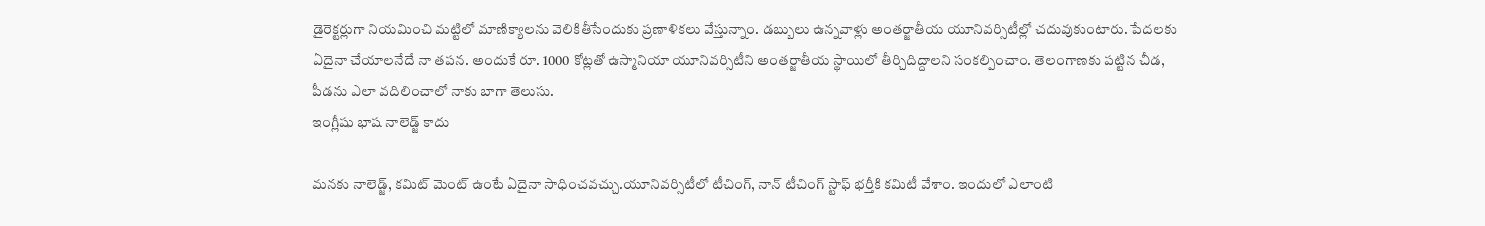డైరెక్టర్లుగా నియమించి మట్టిలో మాణిక్యాలను వెలికితీసేందుకు ప్రణాళికలు వేస్తున్నాం. డబ్బులు ఉన్నవాళ్లు అంతర్జాతీయ యూనివర్సిటీల్లో చదువుకుంటారు. పేదలకు ఏదైనా చేయాలనేదే నా తపన. అందుకే రూ. 1000 కోట్లతో ఉస్మానియా యూనివర్సిటీని అంతర్జాతీయ స్థాయిలో తీర్చిదిద్దాలని సంకల్పించాం. తెలంగాణకు పట్టిన చీడ, పీడను ఎలా వదిలించాలో నాకు బాగా తెలుసు.
ఇంగ్లీషు భాష నాలెడ్జ్ కాదు

మనకు నాలెడ్జ్, కమిట్ మెంట్ ఉంటే ఏదైనా సాధించవచ్చు.యూనివర్సిటీలో టీచింగ్, నాన్ టీచింగ్ స్టాఫ్ భర్తీకి కమిటీ వేశాం. ఇందులో ఎలాంటి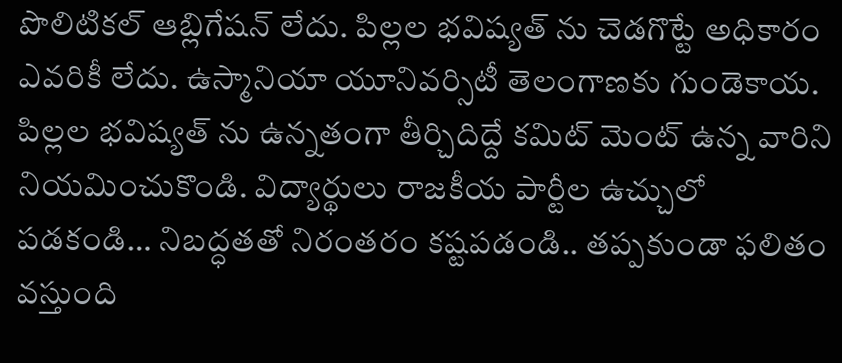పొలిటికల్ ఆబ్లిగేషన్ లేదు. పిల్లల భవిష్యత్ ను చెడగొట్టే అధికారం ఎవరికీ లేదు. ఉస్మానియా యూనివర్సిటీ తెలంగాణకు గుండెకాయ. పిల్లల భవిష్యత్ ను ఉన్నతంగా తీర్చిదిద్దే కమిట్ మెంట్ ఉన్న వారిని నియమించుకొండి. విద్యార్థులు రాజకీయ పార్టీల ఉచ్చులో పడకండి… నిబద్ధతతో నిరంతరం కష్టపడండి.. తప్పకుండా ఫలితం వస్తుంది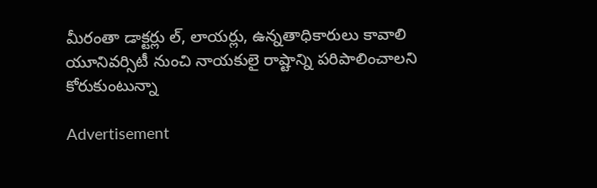మీరంతా డాక్టర్లు ల్, లాయర్లు, ఉన్నతాధికారులు కావాలి
యూనివర్సిటీ నుంచి నాయకులై రాష్టాన్ని పరిపాలించాలని కోరుకుంటున్నా

Advertisement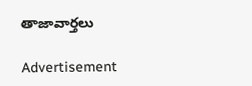తాజావార్తలు

Advertisement